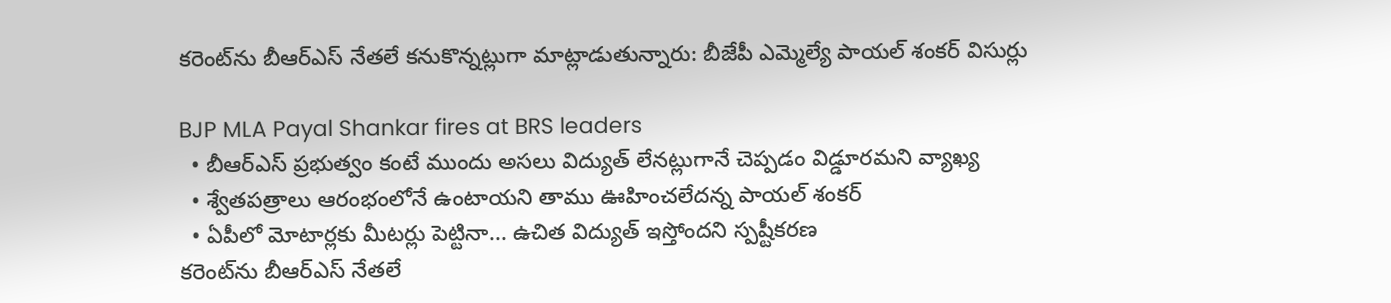కరెంట్‌ను బీఆర్ఎస్ నేతలే కనుకొన్నట్లుగా మాట్లాడుతున్నారు: బీజేపీ ఎమ్మెల్యే పాయల్ శంకర్ విసుర్లు

BJP MLA Payal Shankar fires at BRS leaders
  • బీఆర్ఎస్ ప్రభుత్వం కంటే ముందు అసలు విద్యుత్ లేనట్లుగానే చెప్పడం విడ్డూరమని వ్యాఖ్య
  • శ్వేతపత్రాలు ఆరంభంలోనే ఉంటాయని తాము ఊహించలేదన్న పాయల్ శంకర్
  • ఏపీలో మోటార్లకు మీటర్లు పెట్టినా... ఉచిత విద్యుత్ ఇస్తోందని స్పష్టీకరణ
కరెంట్‌ను బీఆర్ఎస్ నేతలే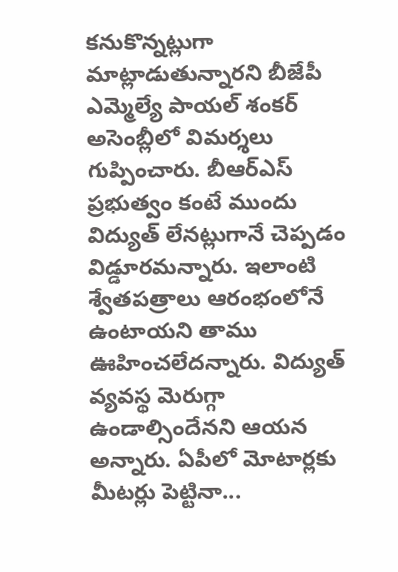కనుకొన్నట్లుగా మాట్లాడుతున్నారని బీజేపీ ఎమ్మెల్యే పాయల్ శంకర్ అసెంబ్లీలో విమర్శలు గుప్పించారు. బీఆర్ఎస్ ప్రభుత్వం కంటే ముందు విద్యుత్ లేనట్లుగానే చెప్పడం విడ్డూరమన్నారు. ఇలాంటి శ్వేతపత్రాలు ఆరంభంలోనే ఉంటాయని తాము ఊహించలేదన్నారు. విద్యుత్ వ్యవస్థ మెరుగ్గా ఉండాల్సిందేనని ఆయన అన్నారు. ఏపీలో మోటార్లకు మీటర్లు పెట్టినా...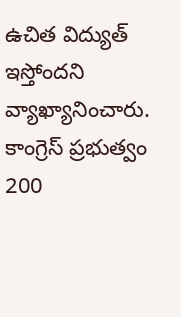ఉచిత విద్యుత్ ఇస్తోందని వ్యాఖ్యానించారు. కాంగ్రెస్ ప్రభుత్వం 200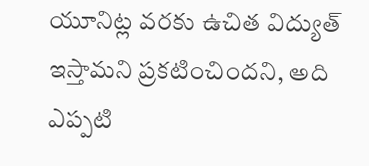యూనిట్ల వరకు ఉచిత విద్యుత్ ఇస్తామని ప్రకటించిందని, అది ఎప్పటి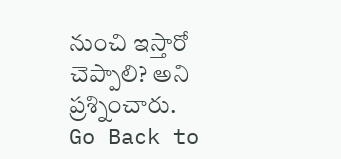నుంచి ఇస్తారో చెప్పాలి? అని ప్రశ్నించారు.
Go Back to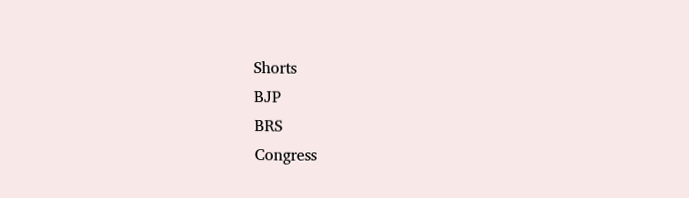Shorts
BJP
BRS
Congress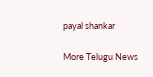payal shankar

More Telugu News